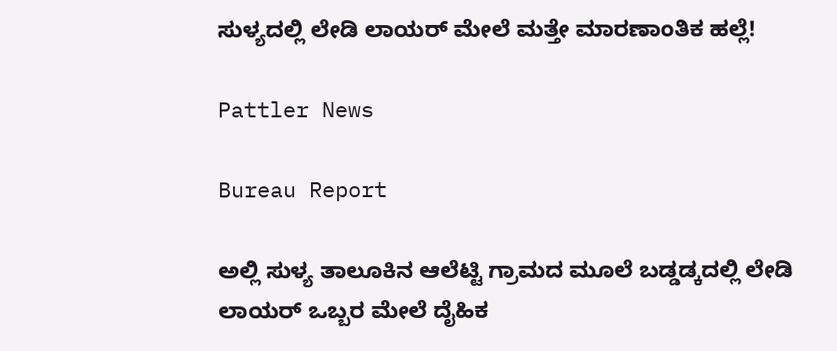ಸುಳ್ಯದಲ್ಲಿ ಲೇಡಿ ಲಾಯರ್ ಮೇಲೆ ಮತ್ತೇ ಮಾರಣಾಂತಿಕ ಹಲ್ಲೆ!

Pattler News

Bureau Report

ಅಲ್ಲಿ ಸುಳ್ಯ ತಾಲೂಕಿನ ಆಲೆಟ್ಟಿ ಗ್ರಾಮದ ಮೂಲೆ ಬಡ್ಡಡ್ಕದಲ್ಲಿ ಲೇಡಿ ಲಾಯರ್ ಒಬ್ಬರ ಮೇಲೆ ದೈಹಿಕ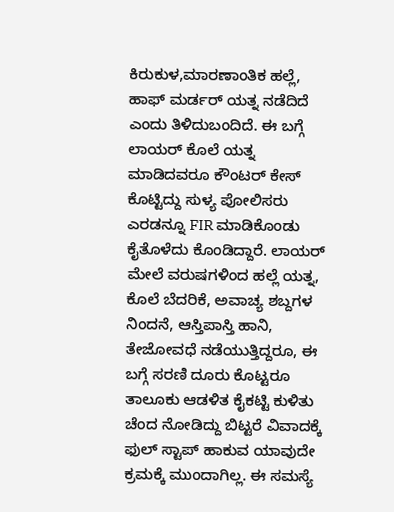ಕಿರುಕುಳ,ಮಾರಣಾಂತಿಕ ಹಲ್ಲೆ, ಹಾಫ್ ಮರ್ಡರ್ ಯತ್ನ ನಡೆದಿದೆ ಎಂದು ತಿಳಿದುಬಂದಿದೆ. ಈ ಬಗ್ಗೆ ಲಾಯರ್ ಕೊಲೆ ಯತ್ನ ಮಾಡಿದವರೂ ಕೌಂಟರ್ ಕೇಸ್ ಕೊಟ್ಟಿದ್ದು ಸುಳ್ಯ ಪೋಲಿಸರು ಎರಡನ್ನೂ FIR ಮಾಡಿಕೊಂಡು ಕೈತೊಳೆದು ಕೊಂಡಿದ್ದಾರೆ. ಲಾಯರ್ ಮೇಲೆ ವರುಷಗಳಿಂದ ಹಲ್ಲೆ ಯತ್ನ, ಕೊಲೆ ಬೆದರಿಕೆ, ಅವಾಚ್ಯ ಶಬ್ದಗಳ ನಿಂದನೆ, ಆಸ್ತಿಪಾಸ್ತಿ ಹಾನಿ, ತೇಜೋವಧೆ ನಡೆಯುತ್ತಿದ್ದರೂ, ಈ ಬಗ್ಗೆ ಸರಣಿ ದೂರು ಕೊಟ್ಟರೂ ತಾಲೂಕು ಆಡಳಿತ ಕೈಕಟ್ಟಿ ಕುಳಿತು ಚೆಂದ ನೋಡಿದ್ದು ಬಿಟ್ಟರೆ ವಿವಾದಕ್ಕೆ ಫುಲ್ ಸ್ಟಾಪ್ ಹಾಕುವ ಯಾವುದೇ ಕ್ರಮಕ್ಕೆ ಮುಂದಾಗಿಲ್ಲ. ಈ ಸಮಸ್ಯೆ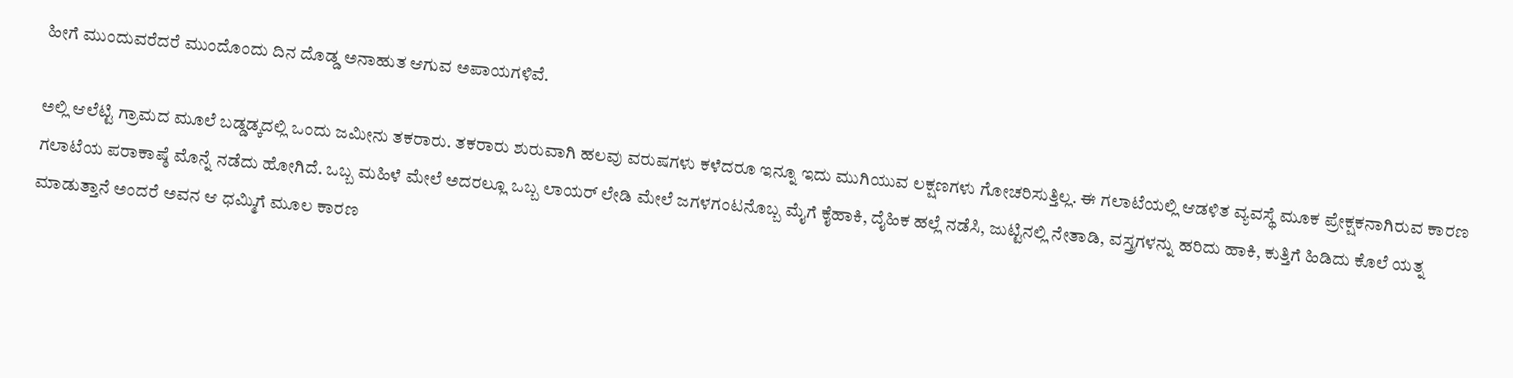ಹೀಗೆ ಮುಂದುವರೆದರೆ ಮುಂದೊಂದು ದಿನ ದೊಡ್ಡ ಅನಾಹುತ ಆಗುವ ಅಪಾಯಗಳಿವೆ.

ಅಲ್ಲಿ ಆಲೆಟ್ಟಿ ಗ್ರಾಮದ ಮೂಲೆ ಬಡ್ಡಡ್ಕದಲ್ಲಿ ಒಂದು ಜಮೀನು ತಕರಾರು. ತಕರಾರು ಶುರುವಾಗಿ ಹಲವು ವರುಷಗಳು ಕಳೆದರೂ ಇನ್ನೂ ಇದು ಮುಗಿಯುವ ಲಕ್ಷಣಗಳು ಗೋಚರಿಸುತ್ತಿಲ್ಲ. ಈ ಗಲಾಟೆಯಲ್ಲಿ ಆಡಳಿತ ವ್ಯವಸ್ಥೆ ಮೂಕ ಪ್ರೇಕ್ಷಕನಾಗಿರುವ ಕಾರಣ ಗಲಾಟೆಯ ಪರಾಕಾಷ್ಠೆ ಮೊನ್ನೆ ನಡೆದು ಹೋಗಿದೆ. ಒಬ್ಬ ಮಹಿಳೆ ಮೇಲೆ ಅದರಲ್ಲೂ ಒಬ್ಬ ಲಾಯರ್ ಲೇಡಿ ಮೇಲೆ ಜಗಳಗಂಟನೊಬ್ಬ ಮೈಗೆ ಕೈಹಾಕಿ, ದೈಹಿಕ ಹಲ್ಲೆ ನಡೆಸಿ, ಜುಟ್ಟಿನಲ್ಲಿ ನೇತಾಡಿ, ವಸ್ತ್ರಗಳನ್ನು ಹರಿದು ಹಾಕಿ, ಕುತ್ತಿಗೆ ಹಿಡಿದು ಕೊಲೆ ಯತ್ನ ಮಾಡುತ್ತಾನೆ ಅಂದರೆ ಅವನ ಆ ಧಮ್ಮಿಗೆ ಮೂಲ ಕಾರಣ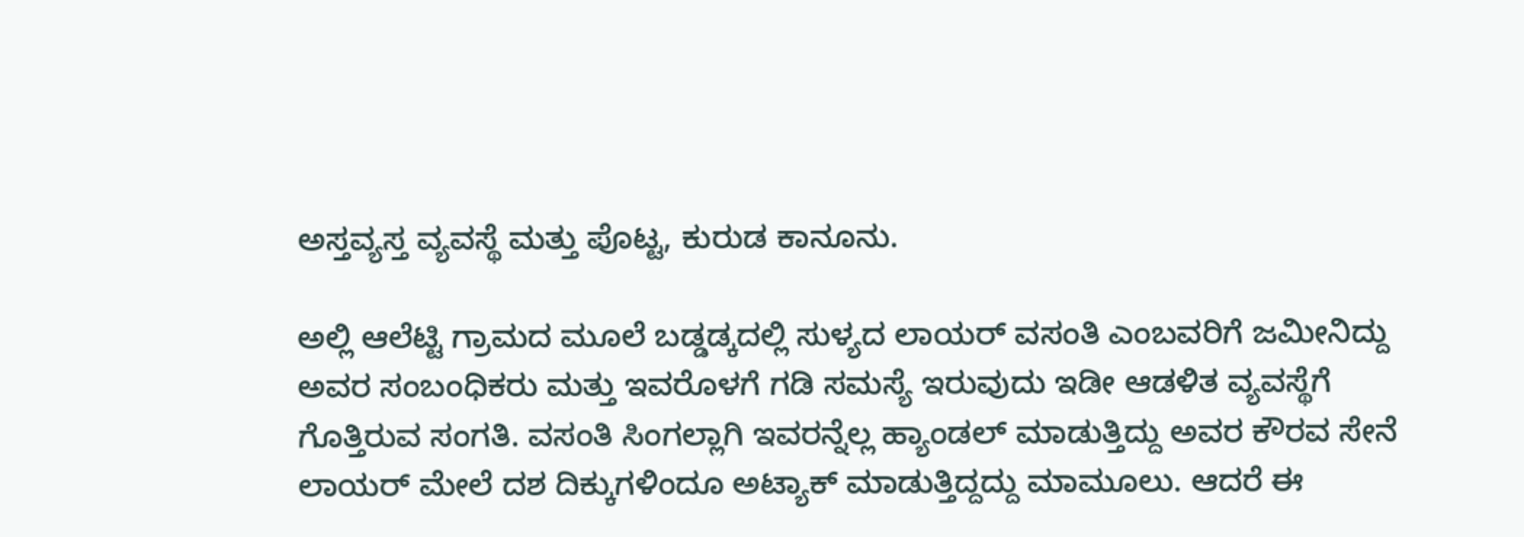ಅಸ್ತವ್ಯಸ್ತ ವ್ಯವಸ್ಥೆ ಮತ್ತು ಪೊಟ್ಟ, ಕುರುಡ ಕಾನೂನು.

ಅಲ್ಲಿ ಆಲೆಟ್ಟಿ ಗ್ರಾಮದ ಮೂಲೆ ಬಡ್ಡಡ್ಕದಲ್ಲಿ ಸುಳ್ಯದ ಲಾಯರ್ ವಸಂತಿ ಎಂಬವರಿಗೆ ಜಮೀನಿದ್ದು ಅವರ ಸಂಬಂಧಿಕರು ಮತ್ತು ಇವರೊಳಗೆ ಗಡಿ ಸಮಸ್ಯೆ ಇರುವುದು ಇಡೀ ಆಡಳಿತ ವ್ಯವಸ್ಥೆಗೆ ಗೊತ್ತಿರುವ ಸಂಗತಿ. ವಸಂತಿ ಸಿಂಗಲ್ಲಾಗಿ ಇವರನ್ನೆಲ್ಲ ಹ್ಯಾಂಡಲ್ ಮಾಡುತ್ತಿದ್ದು ಅವರ ಕೌರವ ಸೇನೆ ಲಾಯರ್ ಮೇಲೆ ದಶ ದಿಕ್ಕುಗಳಿಂದೂ ಅಟ್ಯಾಕ್ ಮಾಡುತ್ತಿದ್ದದ್ದು ಮಾಮೂಲು. ಆದರೆ ಈ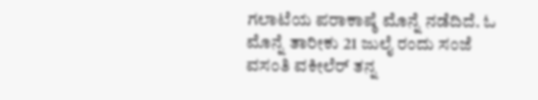ಗಲಾಟೆಯ ಪರಾಕಾಷ್ಠೆ ಮೊನ್ನೆ ನಡೆದಿದೆ. ಓ ಮೊನ್ನೆ ತಾರೀಕು 21 ಜುಲೈ ರಂದು ಸಂಜೆ ವಸಂತಿ ವಕೀಲೆರ್ ತನ್ನ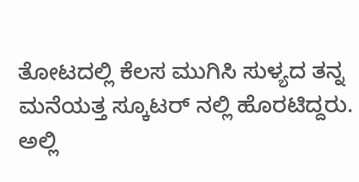ತೋಟದಲ್ಲಿ ಕೆಲಸ ಮುಗಿಸಿ ಸುಳ್ಯದ ತನ್ನ ಮನೆಯತ್ತ ಸ್ಕೂಟರ್ ನಲ್ಲಿ ಹೊರಟಿದ್ದರು. ಅಲ್ಲಿ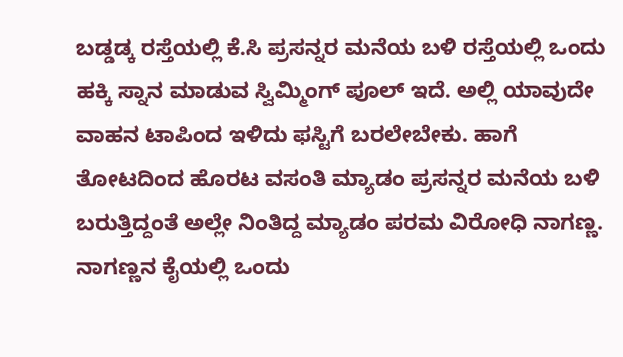ಬಡ್ಡಡ್ಕ ರಸ್ತೆಯಲ್ಲಿ ಕೆ.ಸಿ ಪ್ರಸನ್ನರ ಮನೆಯ ಬಳಿ ರಸ್ತೆಯಲ್ಲಿ ಒಂದು ಹಕ್ಕಿ ಸ್ನಾನ ಮಾಡುವ ಸ್ವಿಮ್ಮಿಂಗ್ ಪೂಲ್ ಇದೆ. ಅಲ್ಲಿ ಯಾವುದೇ ವಾಹನ ಟಾಪಿಂದ ಇಳಿದು ಫಸ್ಟಿಗೆ ಬರಲೇಬೇಕು. ಹಾಗೆ ತೋಟದಿಂದ ಹೊರಟ ವಸಂತಿ ಮ್ಯಾಡಂ ಪ್ರಸನ್ನರ ಮನೆಯ ಬಳಿ ಬರುತ್ತಿದ್ದಂತೆ ಅಲ್ಲೇ ನಿಂತಿದ್ದ ಮ್ಯಾಡಂ ಪರಮ ವಿರೋಧಿ ನಾಗಣ್ಣ. ನಾಗಣ್ಣನ ಕೈಯಲ್ಲಿ ಒಂದು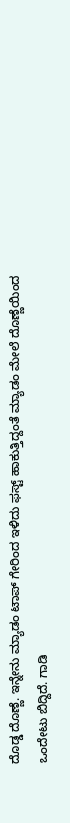ದೊಡ್ಡ ದೊಣ್ಣೆ. ಇನ್ನೇನು ಮ್ಯಾಡಂ ಟಾಪ್ ಗೇರಿಂದ ಇಳಿದು ಫಸ್ಟ್ ಹಾಕುತ್ತಿದ್ದಂತೆ ಮ್ಯಾಡಂ ಮೇಲೆ ದೊಣ್ಣೆಯಿಂದ ಒಂದೇಟು ಬಿದ್ದಿದೆ. ಗಾಡಿ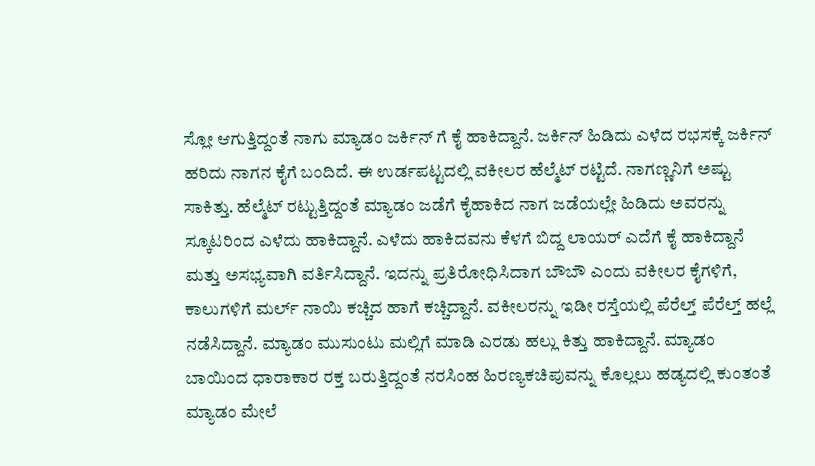ಸ್ಲೋ ಆಗುತ್ತಿದ್ದಂತೆ ನಾಗು ಮ್ಯಾಡಂ ಜರ್ಕಿನ್ ಗೆ ಕೈ ಹಾಕಿದ್ದಾನೆ. ಜರ್ಕಿನ್ ಹಿಡಿದು ಎಳೆದ ರಭಸಕ್ಕೆ ಜರ್ಕಿನ್ ಹರಿದು ನಾಗನ ಕೈಗೆ ಬಂದಿದೆ. ಈ ಉರ್ಡಪಟ್ಟದಲ್ಲಿ ವಕೀಲರ ಹೆಲ್ಮೆಟ್ ರಟ್ಟಿದೆ. ನಾಗಣ್ಣನಿಗೆ ಅಷ್ಟು ಸಾಕಿತ್ತು. ಹೆಲ್ಮೆಟ್ ರಟ್ಟುತ್ತಿದ್ದಂತೆ ಮ್ಯಾಡಂ ಜಡೆಗೆ ಕೈಹಾಕಿದ ನಾಗ ಜಡೆಯಲ್ಲೇ ಹಿಡಿದು ಅವರನ್ನು ಸ್ಕೂಟರಿಂದ ಎಳೆದು ಹಾಕಿದ್ದಾನೆ. ಎಳೆದು ಹಾಕಿದವನು ಕೆಳಗೆ ಬಿದ್ದ ಲಾಯರ್ ಎದೆಗೆ ಕೈ ಹಾಕಿದ್ದಾನೆ ಮತ್ತು ಅಸಭ್ಯವಾಗಿ ವರ್ತಿಸಿದ್ದಾನೆ. ಇದನ್ನು ಪ್ರತಿರೋಧಿಸಿದಾಗ ಬೌಬೌ ಎಂದು ವಕೀಲರ ಕೈಗಳಿಗೆ, ಕಾಲುಗಳಿಗೆ ಮರ್ಲ್ ನಾಯಿ ಕಚ್ಚಿದ ಹಾಗೆ ಕಚ್ಚಿದ್ದಾನೆ. ವಕೀಲರನ್ನು ಇಡೀ ರಸ್ತೆಯಲ್ಲಿ ಪೆರೆಲ್ತ್ ಪೆರೆಲ್ತ್ ಹಲ್ಲೆ ನಡೆಸಿದ್ದಾನೆ. ಮ್ಯಾಡಂ ಮುಸುಂಟು ಮಲ್ಲಿಗೆ ಮಾಡಿ ಎರಡು ಹಲ್ಲು ಕಿತ್ತು ಹಾಕಿದ್ದಾನೆ. ಮ್ಯಾಡಂ ಬಾಯಿಂದ ಧಾರಾಕಾರ ರಕ್ತ ಬರುತ್ತಿದ್ದಂತೆ ನರಸಿಂಹ ಹಿರಣ್ಯಕಚಿಪುವನ್ನು ಕೊಲ್ಲಲು ಹಡ್ಯದಲ್ಲಿ ಕುಂತಂತೆ ಮ್ಯಾಡಂ ಮೇಲೆ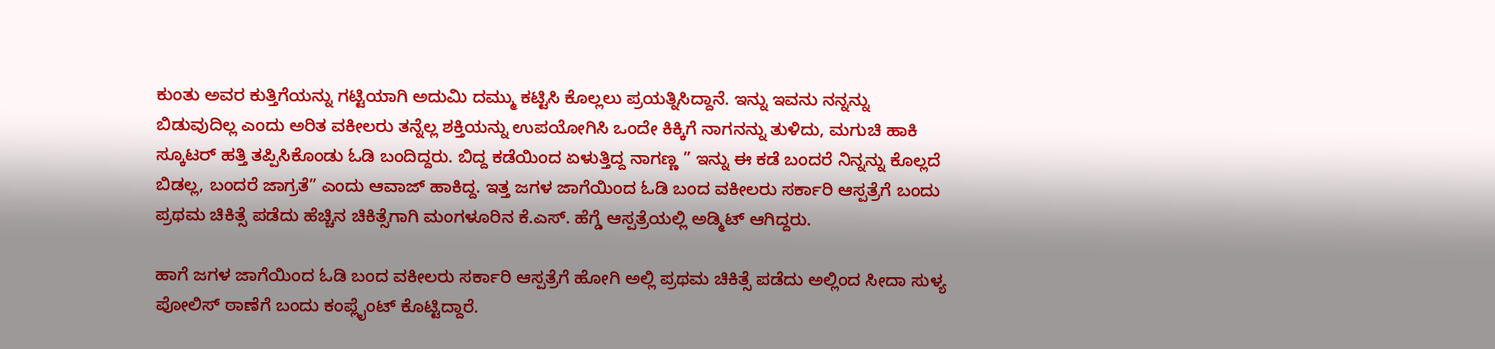ಕುಂತು ಅವರ ಕುತ್ತಿಗೆಯನ್ನು ಗಟ್ಟಿಯಾಗಿ ಅದುಮಿ ದಮ್ಮು ಕಟ್ಟಿಸಿ ಕೊಲ್ಲಲು ಪ್ರಯತ್ನಿಸಿದ್ದಾನೆ. ಇನ್ನು ಇವನು ನನ್ನನ್ನು ಬಿಡುವುದಿಲ್ಲ ಎಂದು ಅರಿತ ವಕೀಲರು ತನ್ನೆಲ್ಲ ಶಕ್ತಿಯನ್ನು ಉಪಯೋಗಿಸಿ ಒಂದೇ ಕಿಕ್ಕಿಗೆ ನಾಗನನ್ನು ತುಳಿದು, ಮಗುಚಿ ಹಾಕಿ ಸ್ಕೂಟರ್ ಹತ್ತಿ ತಪ್ಪಿಸಿಕೊಂಡು ಓಡಿ ಬಂದಿದ್ದರು. ಬಿದ್ದ ಕಡೆಯಿಂದ ಏಳುತ್ತಿದ್ದ ನಾಗಣ್ಣ ” ಇನ್ನು ಈ ಕಡೆ ಬಂದರೆ ನಿನ್ನನ್ನು ಕೊಲ್ಲದೆ ಬಿಡಲ್ಲ, ಬಂದರೆ ಜಾಗ್ರತೆ” ಎಂದು ಆವಾಜ್ ಹಾಕಿದ್ದ. ಇತ್ತ ಜಗಳ ಜಾಗೆಯಿಂದ ಓಡಿ ಬಂದ ವಕೀಲರು ಸರ್ಕಾರಿ ಆಸ್ಪತ್ರೆಗೆ ಬಂದು ಪ್ರಥಮ ಚಿಕಿತ್ಸೆ ಪಡೆದು ಹೆಚ್ಚಿನ ಚಿಕಿತ್ಸೆಗಾಗಿ ಮಂಗಳೂರಿನ ಕೆ.ಎಸ್. ಹೆಗ್ಡೆ ಆಸ್ಪತ್ರೆಯಲ್ಲಿ ಅಡ್ಮಿಟ್ ಆಗಿದ್ದರು.

ಹಾಗೆ ಜಗಳ ಜಾಗೆಯಿಂದ ಓಡಿ ಬಂದ ವಕೀಲರು ಸರ್ಕಾರಿ ಆಸ್ಪತ್ರೆಗೆ ಹೋಗಿ ಅಲ್ಲಿ ಪ್ರಥಮ ಚಿಕಿತ್ಸೆ ಪಡೆದು ಅಲ್ಲಿಂದ ಸೀದಾ ಸುಳ್ಯ ಪೋಲಿಸ್ ಠಾಣೆಗೆ ಬಂದು ಕಂಪ್ಲೈಂಟ್ ಕೊಟ್ಟಿದ್ದಾರೆ.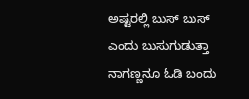ಅಷ್ಟರಲ್ಲಿ ಬುಸ್ ಬುಸ್ ಎಂದು ಬುಸುಗುಡುತ್ತಾ ನಾಗಣ್ಣನೂ ಓಡಿ ಬಂದು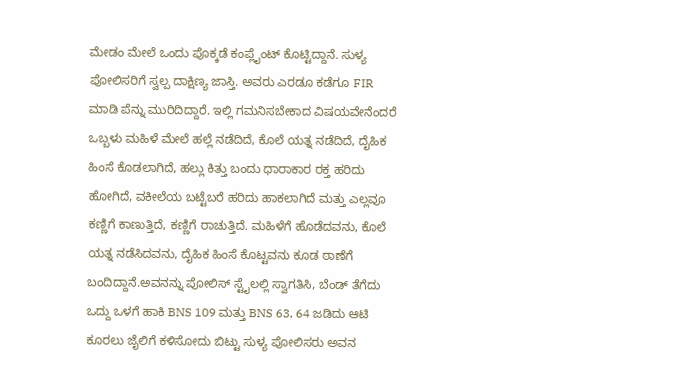ಮೇಡಂ ಮೇಲೆ ಒಂದು ಪೊಕ್ಕಡೆ ಕಂಪ್ಲೈಂಟ್ ಕೊಟ್ಟಿದ್ದಾನೆ. ಸುಳ್ಯ ಪೋಲಿಸರಿಗೆ ಸ್ವಲ್ಪ ದಾಕ್ಷಿಣ್ಯ ಜಾಸ್ತಿ. ಅವರು ಎರಡೂ ಕಡೆಗೂ FIR ಮಾಡಿ ಪೆನ್ನು ಮುರಿದಿದ್ದಾರೆ. ಇಲ್ಲಿ ಗಮನಿಸಬೇಕಾದ ವಿಷಯವೇನೆಂದರೆ ಒಬ್ಬಳು ಮಹಿಳೆ ಮೇಲೆ ಹಲ್ಲೆ ನಡೆದಿದೆ, ಕೊಲೆ ಯತ್ನ ನಡೆದಿದೆ, ದೈಹಿಕ ಹಿಂಸೆ ಕೊಡಲಾಗಿದೆ, ಹಲ್ಲು ಕಿತ್ತು ಬಂದು ಧಾರಾಕಾರ ರಕ್ತ ಹರಿದು ಹೋಗಿದೆ, ವಕೀಲೆಯ ಬಟ್ಟೆಬರೆ ಹರಿದು ಹಾಕಲಾಗಿದೆ ಮತ್ತು ಎಲ್ಲವೂ ಕಣ್ಣಿಗೆ ಕಾಣುತ್ತಿದೆ, ಕಣ್ಣಿಗೆ ರಾಚುತ್ತಿದೆ. ಮಹಿಳೆಗೆ ಹೊಡೆದವನು, ಕೊಲೆ ಯತ್ನ ನಡೆಸಿದವನು, ದೈಹಿಕ ಹಿಂಸೆ ಕೊಟ್ಟವನು ಕೂಡ ಠಾಣೆಗೆ ಬಂದಿದ್ದಾನೆ.ಅವನನ್ನು ಪೋಲಿಸ್ ಸ್ಟೈಲಲ್ಲಿ ಸ್ವಾಗತಿಸಿ, ಬೆಂಡ್ ತೆಗೆದು ಒದ್ದು ಒಳಗೆ ಹಾಕಿ BNS 109 ಮತ್ತು BNS 63, 64 ಜಡಿದು ಆಟಿ ಕೂರಲು ಜೈಲಿಗೆ ಕಳಿಸೋದು ಬಿಟ್ಟು ಸುಳ್ಯ ಪೋಲಿಸರು ಅವನ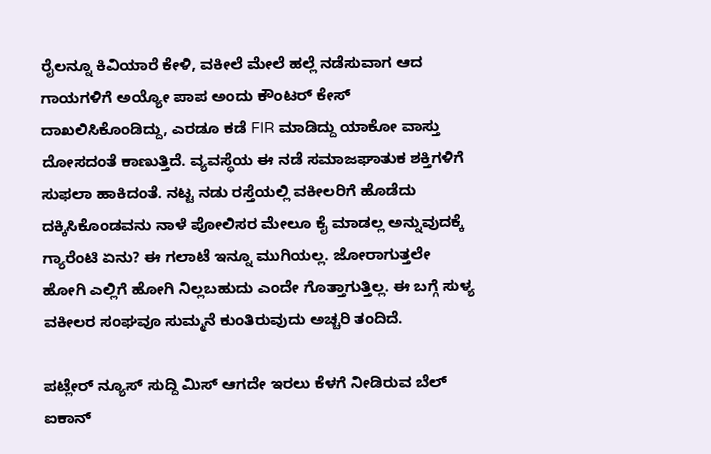ರೈಲನ್ನೂ ಕಿವಿಯಾರೆ ಕೇಳಿ, ವಕೀಲೆ ಮೇಲೆ ಹಲ್ಲೆ ನಡೆಸುವಾಗ ಆದ ಗಾಯಗಳಿಗೆ ಅಯ್ಯೋ ಪಾಪ ಅಂದು ಕೌಂಟರ್ ಕೇಸ್ ದಾಖಲಿಸಿಕೊಂಡಿದ್ದು, ಎರಡೂ ಕಡೆ FIR ಮಾಡಿದ್ದು ಯಾಕೋ ವಾಸ್ತು ದೋಸದಂತೆ ಕಾಣುತ್ತಿದೆ. ವ್ಯವಸ್ಥೆಯ ಈ ನಡೆ ಸಮಾಜಘಾತುಕ ಶಕ್ತಿಗಳಿಗೆ ಸುಫಲಾ ಹಾಕಿದಂತೆ. ನಟ್ಟ ನಡು ರಸ್ತೆಯಲ್ಲಿ ವಕೀಲರಿಗೆ ಹೊಡೆದು ದಕ್ಕಿಸಿಕೊಂಡವನು ನಾಳೆ ಪೋಲಿಸರ ಮೇಲೂ ಕೈ ಮಾಡಲ್ಲ ಅನ್ನುವುದಕ್ಕೆ ಗ್ಯಾರೆಂಟಿ ಏನು? ಈ ಗಲಾಟೆ ಇನ್ನೂ ಮುಗಿಯಲ್ಲ. ಜೋರಾಗುತ್ತಲೇ ಹೋಗಿ ಎಲ್ಲಿಗೆ ಹೋಗಿ ನಿಲ್ಲಬಹುದು ಎಂದೇ ಗೊತ್ತಾಗುತ್ತಿಲ್ಲ. ಈ ಬಗ್ಗೆ ಸುಳ್ಯ ವಕೀಲರ ಸಂಘವೂ ಸುಮ್ಮನೆ ಕುಂತಿರುವುದು ಅಚ್ಚರಿ ತಂದಿದೆ.

ಪಟ್ಲೇರ್ ನ್ಯೂಸ್ ಸುದ್ದಿ ಮಿಸ್ ಆಗದೇ ಇರಲು ಕೆಳಗೆ ನೀಡಿರುವ ಬೆಲ್ ಐಕಾನ್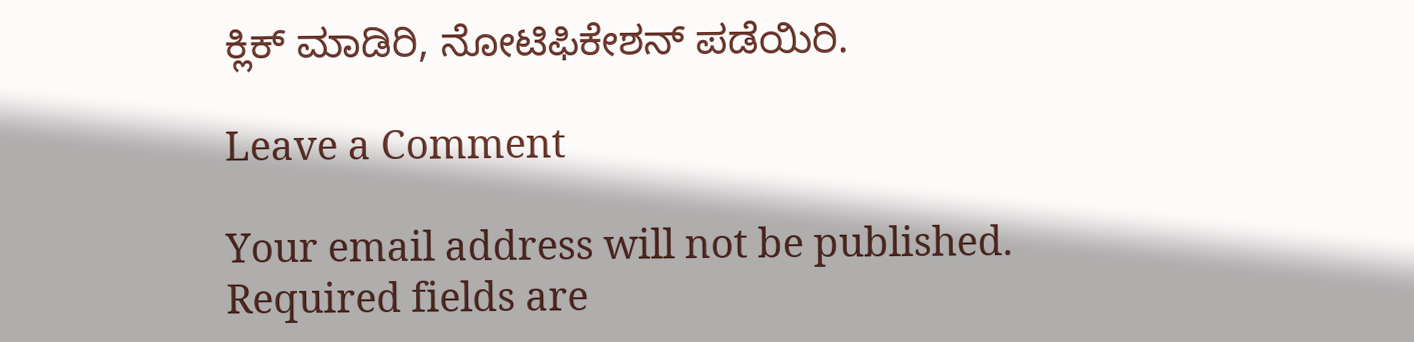ಕ್ಲಿಕ್ ಮಾಡಿರಿ, ನೋಟಿಫಿಕೇಶನ್ ಪಡೆಯಿರಿ.

Leave a Comment

Your email address will not be published. Required fields are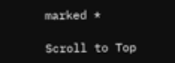marked *

Scroll to Top